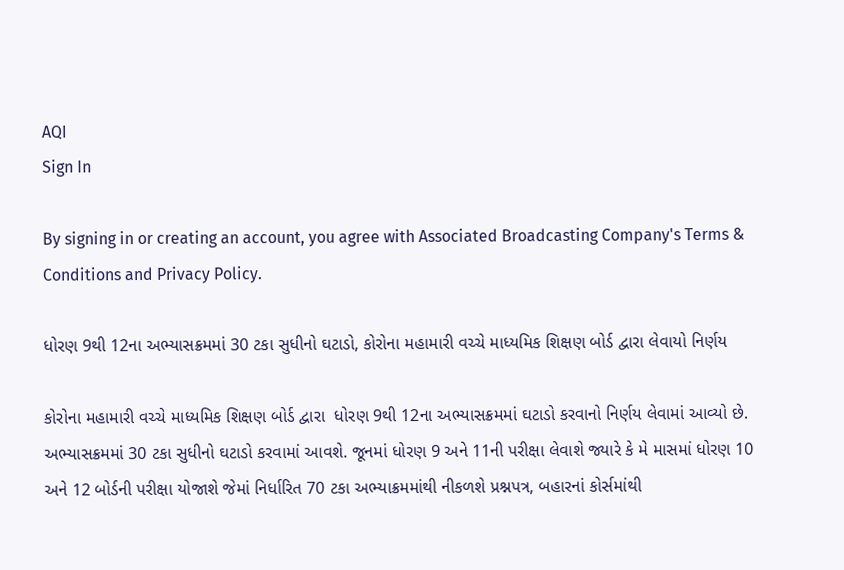AQI
Sign In

By signing in or creating an account, you agree with Associated Broadcasting Company's Terms & Conditions and Privacy Policy.

ધોરણ 9થી 12ના અભ્યાસક્રમમાં 30 ટકા સુધીનો ઘટાડો, કોરોના મહામારી વચ્ચે માધ્યમિક શિક્ષણ બોર્ડ દ્વારા લેવાયો નિર્ણય

કોરોના મહામારી વચ્ચે માધ્યમિક શિક્ષણ બોર્ડ દ્વારા  ધોરણ 9થી 12ના અભ્યાસક્રમમાં ઘટાડો કરવાનો નિર્ણય લેવામાં આવ્યો છે.  અભ્યાસક્રમમાં 30 ટકા સુધીનો ઘટાડો કરવામાં આવશે. જૂનમાં ધોરણ 9 અને 11ની પરીક્ષા લેવાશે જ્યારે કે મે માસમાં ધોરણ 10 અને 12 બોર્ડની પરીક્ષા યોજાશે જેમાં નિર્ધારિત 70 ટકા અભ્યાક્રમમાંથી નીકળશે પ્રશ્નપત્ર, બહારનાં કોર્સમાંથી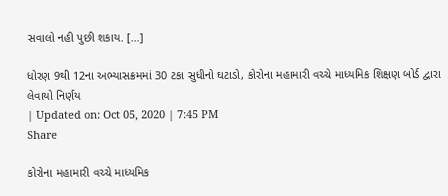સવાલો નહી પુછી શકાય. […]

ધોરણ 9થી 12ના અભ્યાસક્રમમાં 30 ટકા સુધીનો ઘટાડો, કોરોના મહામારી વચ્ચે માધ્યમિક શિક્ષણ બોર્ડ દ્વારા લેવાયો નિર્ણય
| Updated on: Oct 05, 2020 | 7:45 PM
Share

કોરોના મહામારી વચ્ચે માધ્યમિક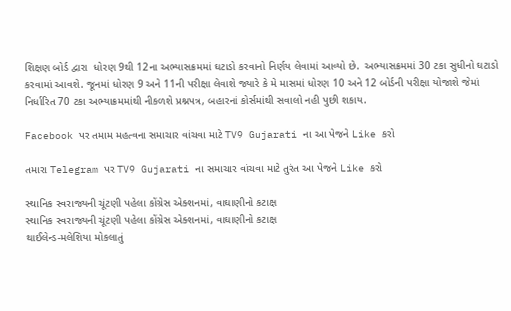શિક્ષણ બોર્ડ દ્વારા  ધોરણ 9થી 12ના અભ્યાસક્રમમાં ઘટાડો કરવાનો નિર્ણય લેવામાં આવ્યો છે.  અભ્યાસક્રમમાં 30 ટકા સુધીનો ઘટાડો કરવામાં આવશે. જૂનમાં ધોરણ 9 અને 11ની પરીક્ષા લેવાશે જ્યારે કે મે માસમાં ધોરણ 10 અને 12 બોર્ડની પરીક્ષા યોજાશે જેમાં નિર્ધારિત 70 ટકા અભ્યાક્રમમાંથી નીકળશે પ્રશ્નપત્ર, બહારનાં કોર્સમાંથી સવાલો નહી પુછી શકાય.

Facebook પર તમામ મહત્વના સમાચાર વાંચવા માટે TV9 Gujarati ના આ પેજને Like કરો

તમારા Telegram પર TV9 Gujarati ના સમાચાર વાંચવા માટે તુરંત આ પેજને Like કરો

સ્થાનિક સ્વરાજ્યની ચૂંટણી પહેલા કોંગ્રેસ એક્શનમાં, વાઘાણીનો કટાક્ષ
સ્થાનિક સ્વરાજ્યની ચૂંટણી પહેલા કોંગ્રેસ એક્શનમાં, વાઘાણીનો કટાક્ષ
થાઈલેન્ડ-મલેશિયા મોકલાતું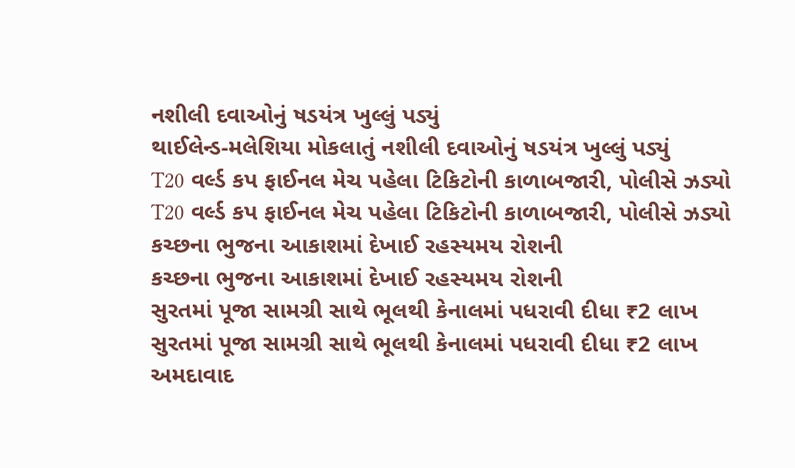નશીલી દવાઓનું ષડયંત્ર ખુલ્લું પડ્યું
થાઈલેન્ડ-મલેશિયા મોકલાતું નશીલી દવાઓનું ષડયંત્ર ખુલ્લું પડ્યું
T20 વર્લ્ડ કપ ફાઈનલ મેચ પહેલા ટિકિટોની કાળાબજારી, પોલીસે ઝડ્યો
T20 વર્લ્ડ કપ ફાઈનલ મેચ પહેલા ટિકિટોની કાળાબજારી, પોલીસે ઝડ્યો
કચ્છના ભુજના આકાશમાં દેખાઈ રહસ્યમય રોશની
કચ્છના ભુજના આકાશમાં દેખાઈ રહસ્યમય રોશની
સુરતમાં પૂજા સામગ્રી સાથે ભૂલથી કેનાલમાં પધરાવી દીધા ₹2 લાખ
સુરતમાં પૂજા સામગ્રી સાથે ભૂલથી કેનાલમાં પધરાવી દીધા ₹2 લાખ
અમદાવાદ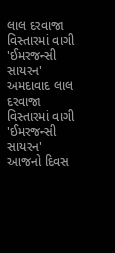લાલ દરવાજા વિસ્તારમાં વાગી 'ઈમરજન્સી સાયરન'
અમદાવાદ લાલ દરવાજા વિસ્તારમાં વાગી 'ઈમરજન્સી સાયરન'
આજનો દિવસ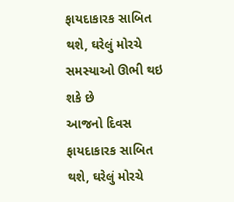ફાયદાકારક સાબિત થશે, ઘરેલું મોરચે સમસ્યાઓ ઊભી થઇ શકે છે
આજનો દિવસ ફાયદાકારક સાબિત થશે, ઘરેલું મોરચે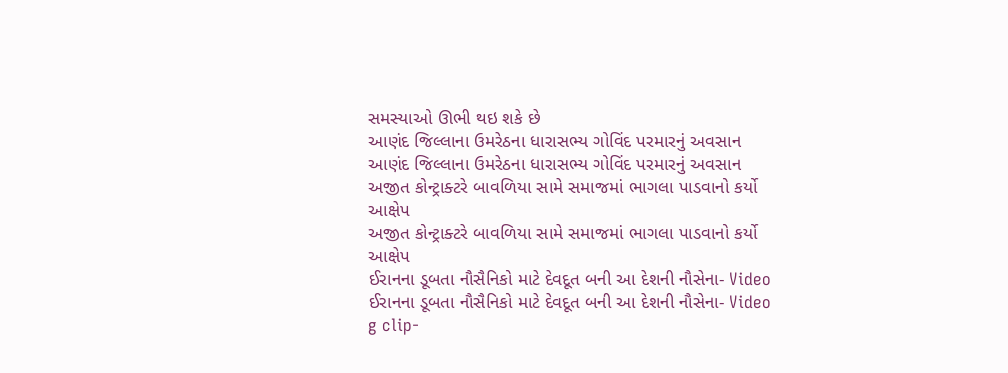સમસ્યાઓ ઊભી થઇ શકે છે
આણંદ જિલ્લાના ઉમરેઠના ધારાસભ્ય ગોવિંદ પરમારનું અવસાન
આણંદ જિલ્લાના ઉમરેઠના ધારાસભ્ય ગોવિંદ પરમારનું અવસાન
અજીત કોન્ટ્રાક્ટરે બાવળિયા સામે સમાજમાં ભાગલા પાડવાનો કર્યો આક્ષેપ
અજીત કોન્ટ્રાક્ટરે બાવળિયા સામે સમાજમાં ભાગલા પાડવાનો કર્યો આક્ષેપ
ઈરાનના ડૂબતા નૌસૈનિકો માટે દેવદૂત બની આ દેશની નૌસેના- Video
ઈરાનના ડૂબતા નૌસૈનિકો માટે દેવદૂત બની આ દેશની નૌસેના- Video
g clip-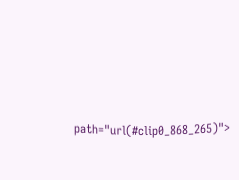path="url(#clip0_868_265)">